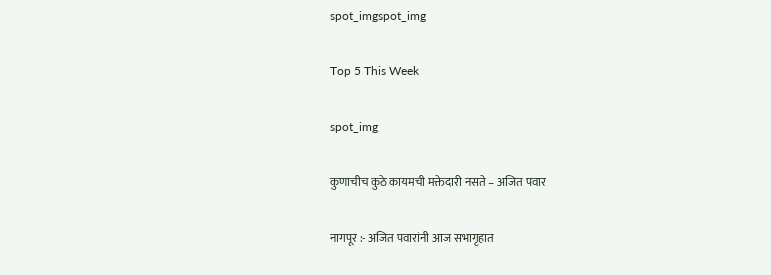spot_imgspot_img

Top 5 This Week

spot_img

कुणाचीच कुठे कायमची मक्तेदारी नसते – अजित पवार

नागपूर :- अजित पवारांनी आज सभागृहात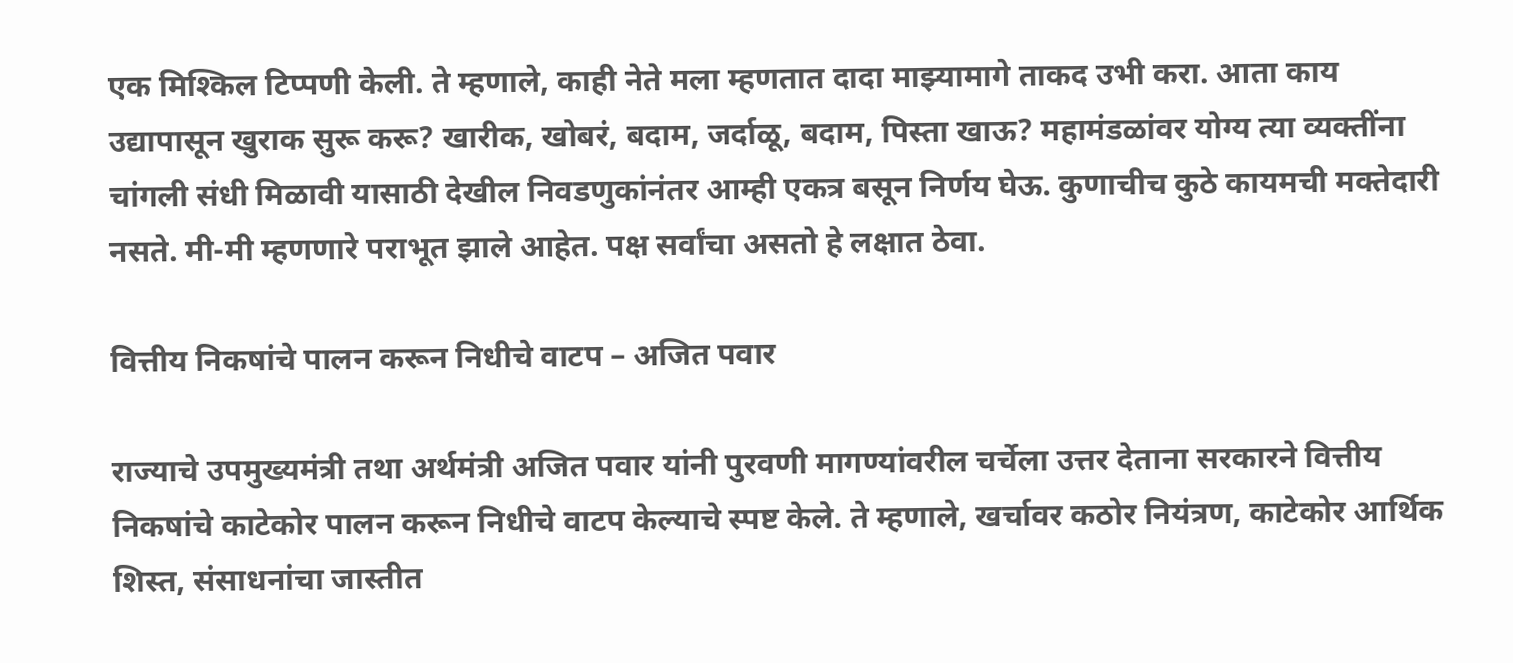एक मिश्किल टिप्पणी केली. ते म्हणाले, काही नेते मला म्हणतात दादा माझ्यामागे ताकद उभी करा. आता काय उद्यापासून खुराक सुरू करू? खारीक, खोबरं, बदाम, जर्दाळू, बदाम, पिस्ता खाऊ? महामंडळांवर योग्य त्या व्यक्तींना चांगली संधी मिळावी यासाठी देखील निवडणुकांनंतर आम्ही एकत्र बसून निर्णय घेऊ. कुणाचीच कुठे कायमची मक्तेदारी नसते. मी-मी म्हणणारे पराभूत झाले आहेत. पक्ष सर्वांचा असतो हे लक्षात ठेवा.

वित्तीय निकषांचे पालन करून निधीचे वाटप – अजित पवार

राज्याचे उपमुख्यमंत्री तथा अर्थमंत्री अजित पवार यांनी पुरवणी मागण्यांवरील चर्चेला उत्तर देताना सरकारने वित्तीय निकषांचे काटेकोर पालन करून निधीचे वाटप केल्याचे स्पष्ट केले. ते म्हणाले, खर्चावर कठोर नियंत्रण, काटेकोर आर्थिक शिस्त, संसाधनांचा जास्तीत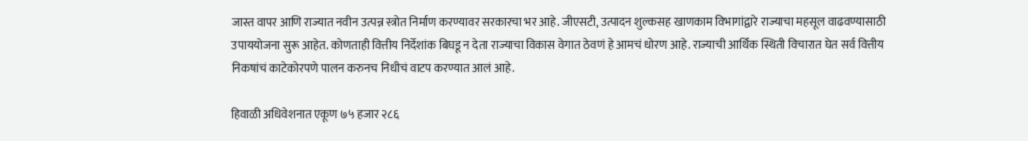जास्त वापर आणि राज्यात नवीन उत्पन्न स्त्रोत निर्माण करण्यावर सरकारचा भर आहे. जीएसटी, उत्पादन शुल्कसह खाणकाम विभागांद्वारे राज्याचा महसूल वाढवण्यासाठी उपाययोजना सुरू आहेत. कोणताही वित्तीय निर्देशांक बिघडू न देता राज्याचा विकास वेगात ठेवणं हे आमचं धोरण आहे. राज्याची आर्थिक स्थिती विचारात घेत सर्व वित्तीय निकषांचं काटेकोरपणे पालन करुनच निधीचं वाटप करण्यात आलं आहे.

हिवाळी अधिवेशनात एकूण ७५ हजार २८६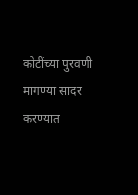कोटींच्या पुरवणी मागण्या सादर करण्यात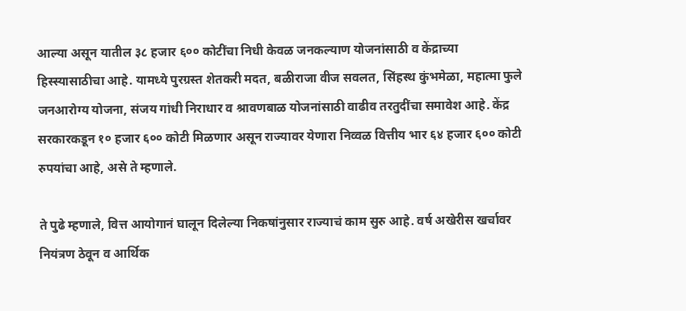आल्या असून यातील ३८ हजार ६०० कोटींचा निधी केवळ जनकल्याण योजनांसाठी व केंद्राच्या हिस्स्यासाठीचा आहे. यामध्ये पुरग्रस्त शेतकरी मदत, बळीराजा वीज सवलत, सिंहस्थ कुंभमेळा, महात्मा फुले जनआरोग्य योजना, संजय गांधी निराधार व श्रावणबाळ योजनांसाठी वाढीव तरतुदींचा समावेश आहे. केंद्र सरकारकडून १० हजार ६०० कोटी मिळणार असून राज्यावर येणारा निव्वळ वित्तीय भार ६४ हजार ६०० कोटी रुपयांचा आहे, असे ते म्हणाले.

ते पुढे म्हणाले, वित्त आयोगानं घालून दिलेल्या निकषांनुसार राज्याचं काम सुरु आहे. वर्ष अखेरीस खर्चावर नियंत्रण ठेवून व आर्थिक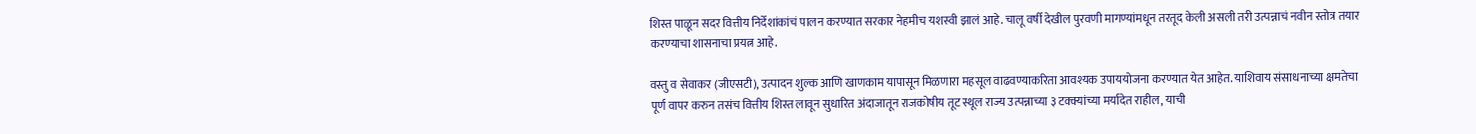शिस्त पाळून सदर वित्तीय निर्देशांकांचं पालन करण्यात सरकार नेहमीच यशस्वी झालं आहे. चालू वर्षी देखील पुरवणी मागण्यांमधून तरतूद केली असली तरी उत्पन्नाचं नवीन स्तोत्र तयार करण्‍याचा शासनाचा प्रयत्न आहे.

वस्तु व सेवाकर (जीएसटी), उत्पादन शुल्क आणि खाणकाम यापासून मिळणारा महसूल वाढवण्याकरिता आवश्यक उपाययोजना करण्यात येत आहेत. याशिवाय संसाधनाच्या क्षमतेचा पूर्ण वापर करुन तसंच वित्तीय शिस्त लावून सुधारित अंदाजातून राजकोषीय तूट स्थूल राज्य उत्पन्नाच्या ३ टक्क्यांच्या मर्यादेत राहील, याची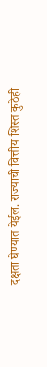दक्षता घेण्यात येईल. राज्याची वित्तीय शिस्त कुठेही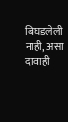बिघडलेली नाही, असा दावाही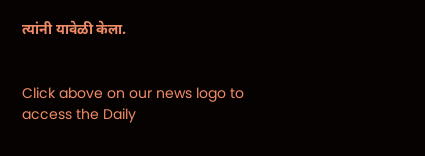त्यांनी यावेळी केला.


Click above on our news logo to access the Daily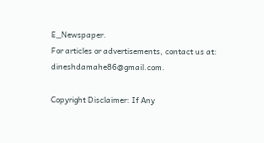E_Newspaper.
For articles or advertisements, contact us at: dineshdamahe86@gmail.com.

Copyright Disclaimer: If Any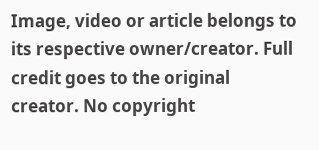Image, video or article belongs to its respective owner/creator. Full credit goes to the original creator. No copyright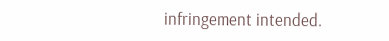infringement intended.